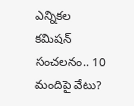ఎన్నికల కమిషన్ సంచలనం.. 10 మందిపై వేటు?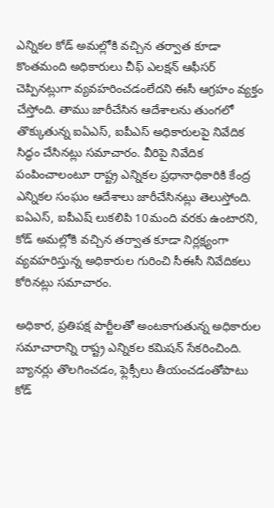ఎన్నికల కోడ్ అమల్లోకి వచ్చిన తర్వాత కూడా కొంతమంది అధికారులు చీఫ్ ఎలక్షన్ ఆఫీసర్ చెప్పినట్లుగా వ్యవహరించడంలేదని ఈసీ ఆగ్రహం వ్యక్తం చేస్తోంది. తాము జారీచేసిన ఆదేశాలను తుంగలో తొక్కుతున్న ఐఏఎస్, ఐపీఎస్ అధికారులపై నివేదిక సిద్ధం చేసినట్లు సమాచారం. వీరిపై నివేదిక పంపించాలంటూ రాష్ట్ర ఎన్నికల ప్రధానాధికారికి కేంద్ర ఎన్నికల సంఘం ఆదేశాలు జారీచేసినట్లు తెలుస్తోంది. ఐఏఎస్, ఐపీఎష్ లుకలిపి 10మంది వరకు ఉంటారని, కోడ్ అమల్లోకి వచ్చిన తర్వాత కూడా నిర్లక్ష్యంగా వ్యవహరిస్తున్న అధికారుల గురించి సీఈసీ నివేదికలు కోరినట్లు సమాచారం.

అధికార, ప్రతిపక్ష పార్టీలతో అంటకాగుతున్న అధికారుల సమాచారాన్ని రాష్ట్ర ఎన్నికల కమిషన్ సేకరించింది. బ్యానర్లు తొలగించడం, ఫ్లెక్సీలు తీయంచడంతోపాటు కోడ్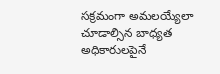సక్రమంగా అమలయ్యేలా చూడాల్సిన బాధ్యత అధికారులపైనే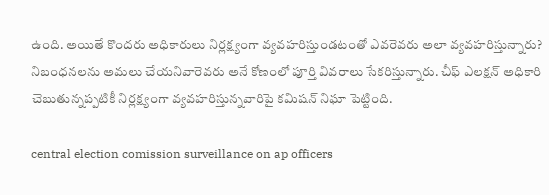ఉంది. అయితే కొందరు అధికారులు నిర్లక్ష్యంగా వ్యవహరిస్తుండటంతో ఎవరెవరు అలా వ్యవహరిస్తున్నారు? నిబంధనలను అమలు చేయనివారెవరు అనే కోణంలో పూర్తి వివరాలు సేకరిస్తున్నారు. చీఫ్ ఎలక్షన్ అధికారి చెబుతున్నప్పటికీ నిర్లక్ష్యంగా వ్యవహరిస్తున్నవారిపై కమిషన్ నిఘా పెట్టింది.

central election comission surveillance on ap officers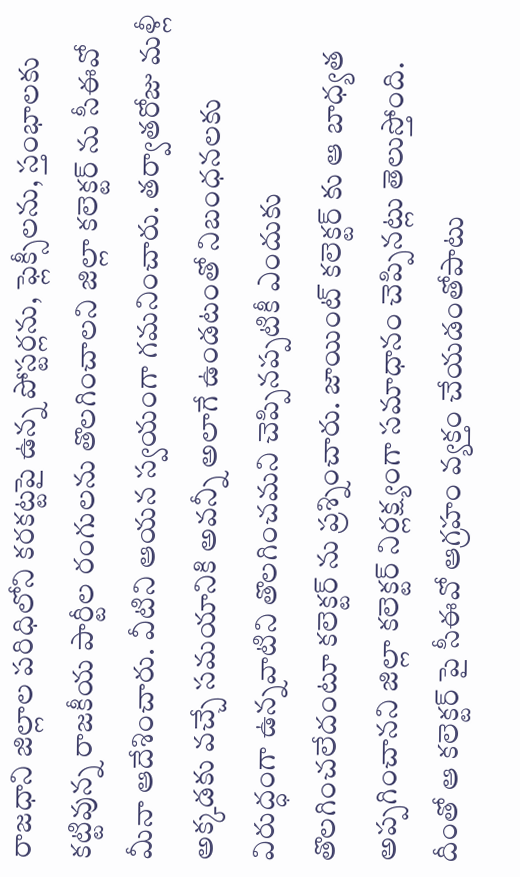రాజధాని జిల్లాల పరిధిలోని కరకట్టపై ఉన్న పోస్టర్లను, ఫ్లెక్సీలను, స్తంభాలకు కట్టివున్న రాజకీయ పార్టీల రంగులను తొలగించాలని జిల్లా కలెక్టర్ ను సీఈవో మీనా ఆదేశించారు. వీటిని ఆయన స్వయంగా గమనించారు. తర్వాతరోజు మళ్లీ అక్కడకు వచ్చే సమయానికి అవన్నీ అలాగే ఉండటంతో నిబంధనలకు విరుద్ధంగా ఉన్నవాటిని తొలగించమని చెప్పినప్పటికీ ఎందుకు తొలగించలేదంటూ కలెక్టర్ ను ప్రశ్నించారు. జాయింట్ కలెక్టర్ కు ఆ బాధ్యత అప్పగించానని జిల్లా కలెక్టర్ నిర్లక్ష్యంగా సమాధానం చెప్పినట్లు తెలుస్తోంది. దీంతో ఆ కలెక్టర్ పై సీఈవో ఆగ్రహం వ్యక్తం చేయడంతోపాటు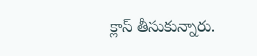క్లాస్ తీసుకున్నారు.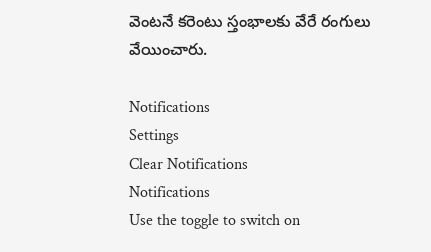వెంటనే కరెంటు స్తంభాలకు వేరే రంగులు వేయించారు.

Notifications
Settings
Clear Notifications
Notifications
Use the toggle to switch on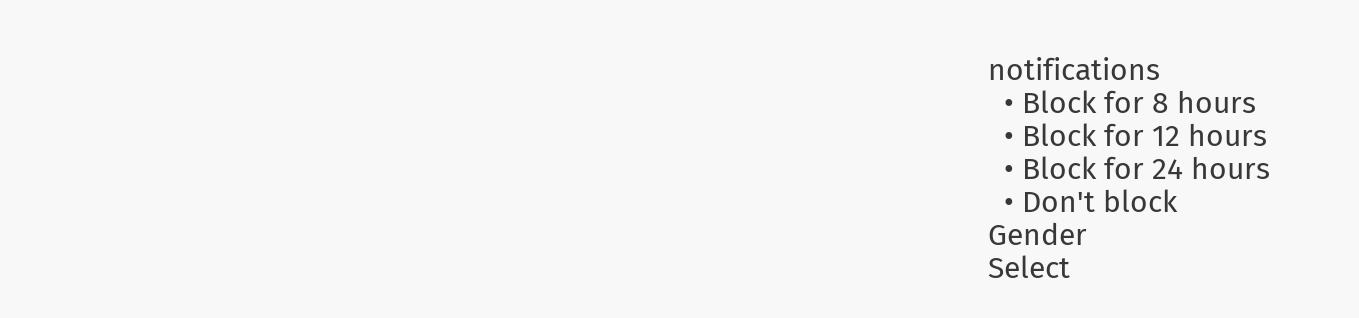notifications
  • Block for 8 hours
  • Block for 12 hours
  • Block for 24 hours
  • Don't block
Gender
Select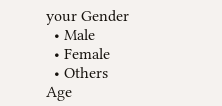your Gender
  • Male
  • Female
  • Others
Age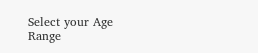Select your Age Range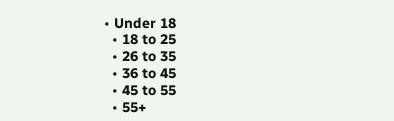• Under 18
  • 18 to 25
  • 26 to 35
  • 36 to 45
  • 45 to 55
  • 55+